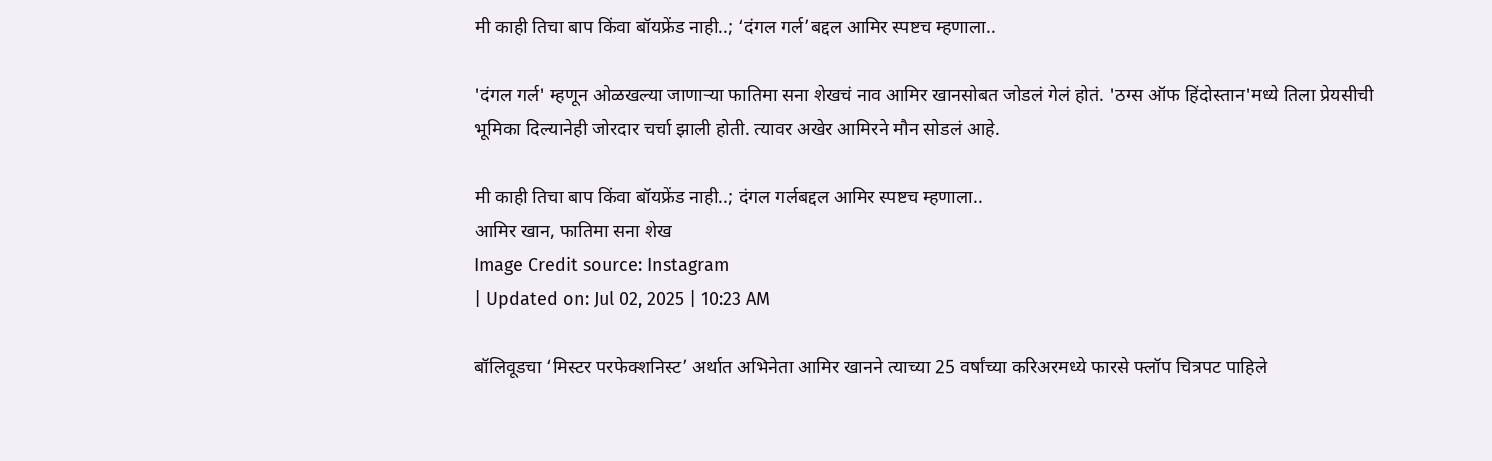मी काही तिचा बाप किंवा बॉयफ्रेंड नाही..; ‘दंगल गर्ल’बद्दल आमिर स्पष्टच म्हणाला..

'दंगल गर्ल' म्हणून ओळखल्या जाणाऱ्या फातिमा सना शेखचं नाव आमिर खानसोबत जोडलं गेलं होतं. 'ठग्स ऑफ हिंदोस्तान'मध्ये तिला प्रेयसीची भूमिका दिल्यानेही जोरदार चर्चा झाली होती. त्यावर अखेर आमिरने मौन सोडलं आहे.

मी काही तिचा बाप किंवा बॉयफ्रेंड नाही..; दंगल गर्लबद्दल आमिर स्पष्टच म्हणाला..
आमिर खान, फातिमा सना शेख
Image Credit source: Instagram
| Updated on: Jul 02, 2025 | 10:23 AM

बॉलिवूडचा ‘मिस्टर परफेक्शनिस्ट’ अर्थात अभिनेता आमिर खानने त्याच्या 25 वर्षांच्या करिअरमध्ये फारसे फ्लॉप चित्रपट पाहिले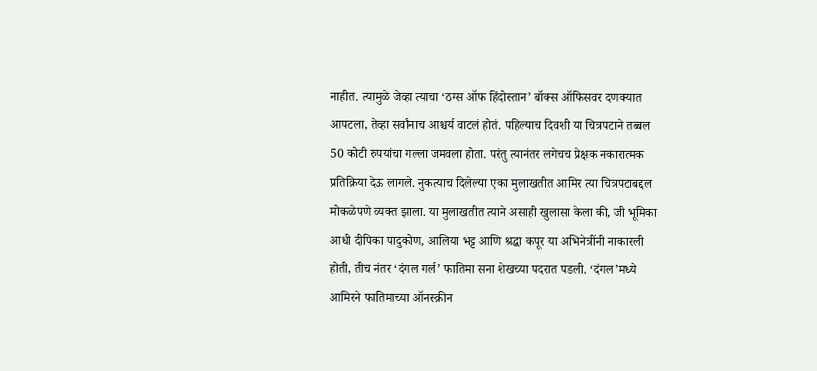नाहीत. त्यामुळे जेव्हा त्याचा ‘ठग्स ऑफ हिंदोस्तान’ बॉक्स ऑफिसवर दणक्यात आपटला, तेव्हा सर्वांनाच आश्चर्य वाटलं होतं. पहिल्याच दिवशी या चित्रपटाने तब्बल 50 कोटी रुपयांचा गल्ला जमवला होता. परंतु त्यानंतर लगेचच प्रेक्षक नकारात्मक प्रतिक्रिया देऊ लागले. नुकत्याच दिलेल्या एका मुलाखतीत आमिर त्या चित्रपटाबद्दल मोकळेपणे व्यक्त झाला. या मुलाखतीत त्याने असाही खुलासा केला की, जी भूमिका आधी दीपिका पादुकोण, आलिया भट्ट आणि श्रद्धा कपूर या अभिनेत्रींनी नाकारली होती, तीच नंतर ‘दंगल गर्ल’ फातिमा सना शेखच्या पदरात पडली. ‘दंगल’मध्ये आमिरने फातिमाच्या ऑनस्क्रीन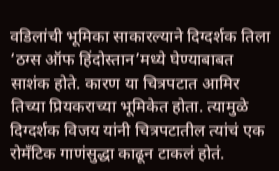वडिलांची भूमिका साकारल्याने दिग्दर्शक तिला ‘ठग्स ऑफ हिंदोस्तान’मध्ये घेण्याबाबत साशंक होते. कारण या चित्रपटात आमिर तिच्या प्रियकराच्या भूमिकेत होता. त्यामुळे दिग्दर्शक विजय यांनी चित्रपटातील त्यांचं एक रोमँटिक गाणंसुद्धा काढून टाकलं होतं.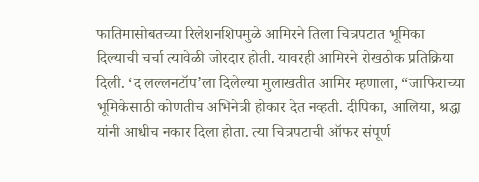फातिमासोबतच्या रिलेशनशिपमुळे आमिरने तिला चित्रपटात भूमिका दिल्याची चर्चा त्यावेळी जोरदार होती. यावरही आमिरने रोखठोक प्रतिक्रिया दिली. ‘द लल्लनटॉप’ला दिलेल्या मुलाखतीत आमिर म्हणाला, “जाफिराच्या भूमिकेसाठी कोणतीच अभिनेत्री होकार देत नव्हती. दीपिका, आलिया, श्रद्धा यांनी आधीच नकार दिला होता. त्या चित्रपटाची ऑफर संपूर्ण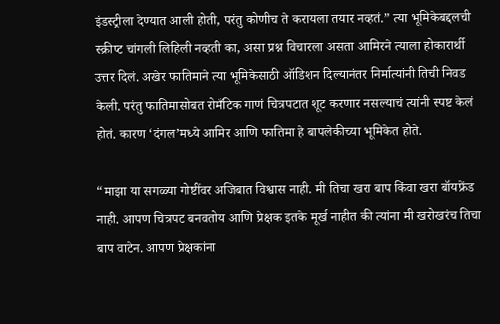इंडस्ट्रीला देण्यात आली होती, परंतु कोणीच ते करायला तयार नव्हतं.” त्या भूमिकेबद्दलची स्क्रीप्ट चांगली लिहिली नव्हती का, असा प्रश्न विचारला असता आमिरने त्याला होकारार्थी उत्तर दिलं. अखेर फातिमाने त्या भूमिकेसाठी ऑडिशन दिल्यानंतर निर्मात्यांनी तिची निवड केली. परंतु फातिमासोबत रोमँटिक गाणं चित्रपटात शूट करणार नसल्याचं त्यांनी स्पष्ट केलं होतं. कारण ‘दंगल’मध्ये आमिर आणि फातिमा हे बापलेकीच्या भूमिकेत होते.

“माझा या सगळ्या गोष्टींवर अजिबात विश्वास नाही. मी तिचा खरा बाप किंवा खरा बॉयफ्रेंड नाही. आपण चित्रपट बनवतोय आणि प्रेक्षक इतके मूर्ख नाहीत की त्यांना मी खरोखरंच तिचा बाप वाटेन. आपण प्रेक्षकांना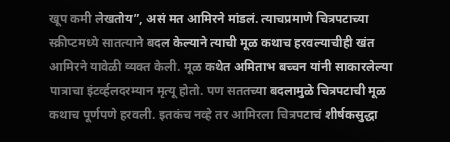खूप कमी लेखतोय”, असं मत आमिरने मांडलं. त्याचप्रमाणे चित्रपटाच्या स्क्रीप्टमध्ये सातत्याने बदल केल्याने त्याची मूळ कथाच हरवल्याचीही खंत आमिरने यावेळी व्यक्त केली. मूळ कथेत अमिताभ बच्चन यांनी साकारलेल्या पात्राचा इंटर्व्हलदरम्यान मृत्यू होतो. पण सततच्या बदलामुळे चित्रपटाची मूळ कथाच पूर्णपणे हरवली. इतकंच नव्हे तर आमिरला चित्रपटाचं शीर्षकसुद्धा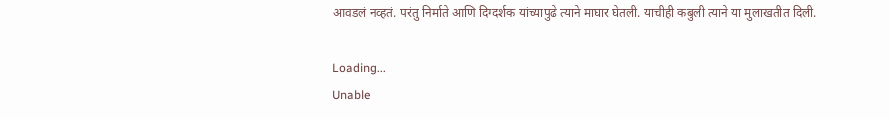आवडलं नव्हतं. परंतु निर्माते आणि दिग्दर्शक यांच्यापुढे त्याने माघार घेतली. याचीही कबुली त्याने या मुलाखतीत दिली.

Loading...
Unable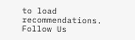to load recommendations.
Follow Us